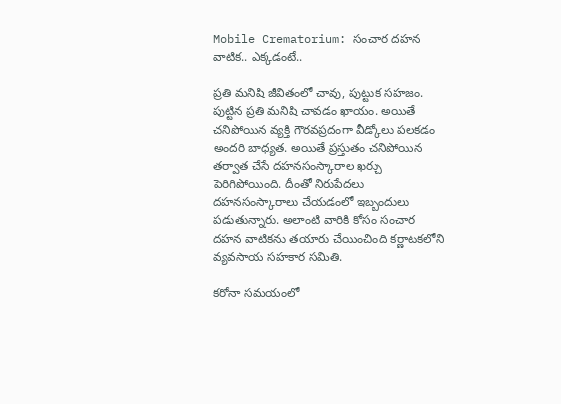Mobile Crematorium: సంచార దహన వాటిక.. ఎక్కడంటే..

ప్రతి మనిషి జీవితంలో చావు, పుట్టుక సహజం. పుట్టిన ప్రతి మనిషి చావడం ఖాయం. అయితే చనిపోయిన వ్యక్తి గౌరవప్రదంగా వీడ్కోలు పలకడం అందరి బాధ్యత. అయితే ప్రస్తుతం చనిపోయిన తర్వాత చేసే దహనసంస్కారాల ఖర్చు పెరిగిపోయింది. దీంతో నిరుపేదలు దహనసంస్కారాలు చేయడంలో ఇబ్బందులు పడుతున్నారు. అలాంటి వారికి కోసం సంచార దహన వాటికను తయారు చేయించింది కర్ణాటకలోని వ్యవసాయ సహకార సమితి.

కరోనా సమయంలో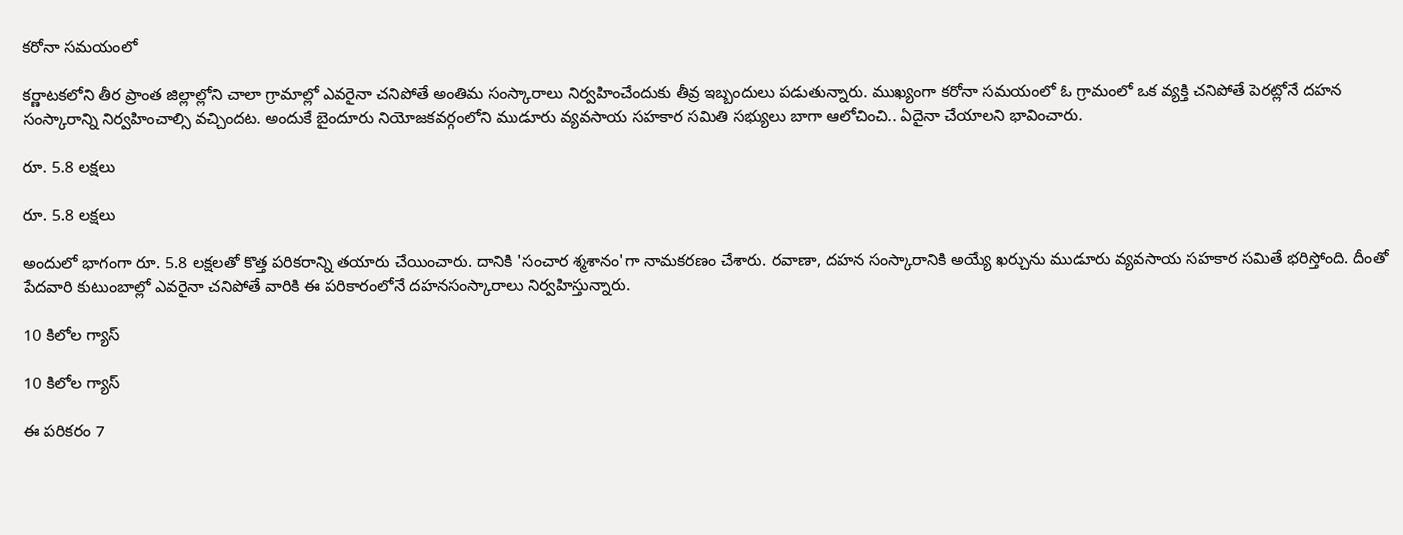కరోనా సమయంలో

కర్ణాటకలోని తీర ప్రాంత జిల్లాల్లోని చాలా గ్రామాల్లో ఎవరైనా చనిపోతే అంతిమ సంస్కారాలు నిర్వహించేందుకు తీవ్ర ఇబ్బందులు పడుతున్నారు. ముఖ్యంగా కరోనా సమయంలో ఓ గ్రామంలో ఒక వ్యక్తి చనిపోతే పెరట్లోనే దహన సంస్కారాన్ని నిర్వహించాల్సి వచ్చిందట. అందుకే బైందూరు నియోజకవర్గంలోని ముడూరు వ్యవసాయ సహకార సమితి సభ్యులు బాగా ఆలోచించి.. ఏదైనా చేయాలని భావించారు.

రూ. 5.8 లక్షలు

రూ. 5.8 లక్షలు

అందులో భాగంగా రూ. 5.8 లక్షలతో కొత్త పరికరాన్ని తయారు చేయించారు. దానికి 'సంచార శ్మశానం'గా నామకరణం చేశారు. రవాణా, దహన సంస్కారానికి అయ్యే ఖర్చును ముడూరు వ్యవసాయ సహకార సమితే భరిస్తోంది. దీంతో పేదవారి కుటుంబాల్లో ఎవరైనా చనిపోతే వారికి ఈ పరికారంలోనే దహనసంస్కారాలు నిర్వహిస్తున్నారు.

10 కిలోల గ్యాస్‌

10 కిలోల గ్యాస్‌

ఈ పరికరం 7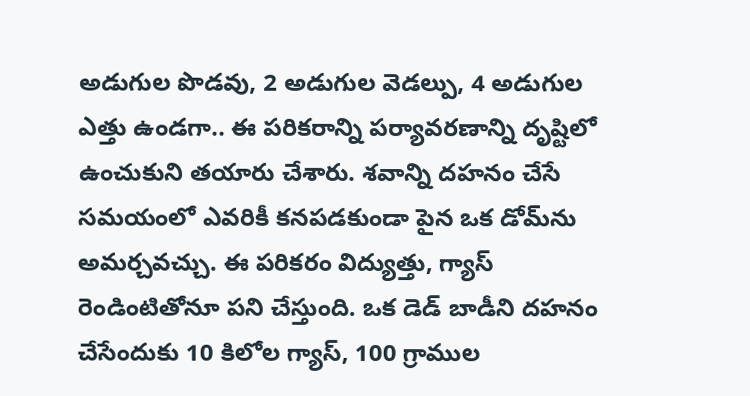అడుగుల పొడవు, 2 అడుగుల వెడల్పు, 4 అడుగుల ఎత్తు ఉండగా.. ఈ పరికరాన్ని పర్యావరణాన్ని దృష్టిలో ఉంచుకుని తయారు చేశారు. శవాన్ని దహనం చేసే సమయంలో ఎవరికీ కనపడకుండా పైన ఒక డోమ్‌ను అమర్చవచ్చు. ఈ పరికరం విద్యుత్తు, గ్యాస్‌ రెండింటితోనూ పని చేస్తుంది. ఒక డెడ్ బాడీని దహనం చేసేందుకు 10 కిలోల గ్యాస్‌, 100 గ్రాముల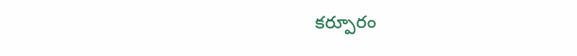కర్పూరం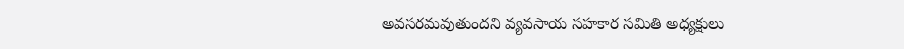అవసరమవుతుందని వ్యవసాయ సహకార సమితి అధ్యక్షులు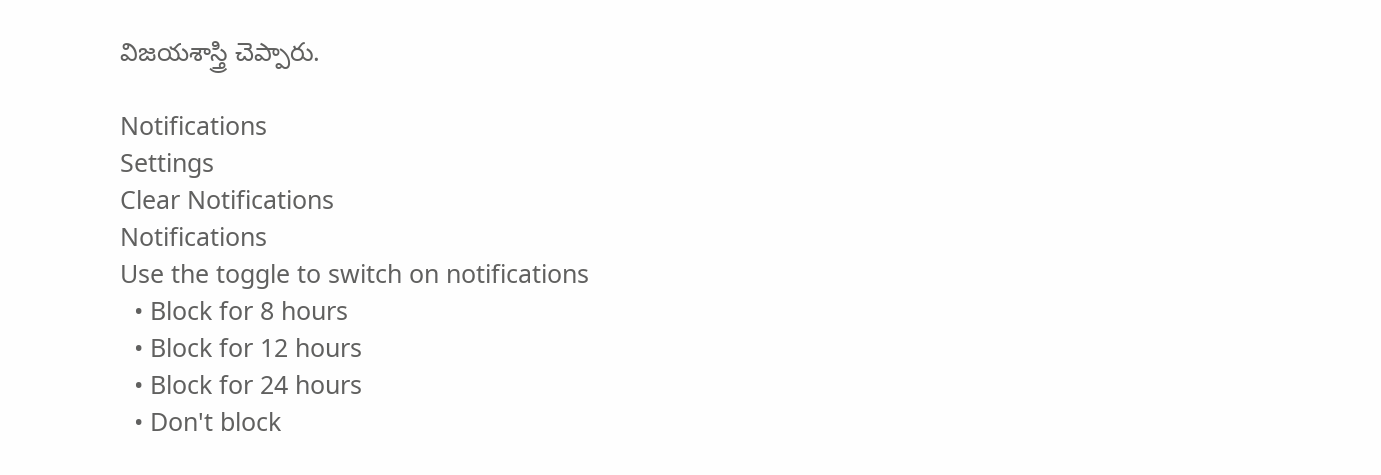విజయశాస్త్రి చెప్పారు.

Notifications
Settings
Clear Notifications
Notifications
Use the toggle to switch on notifications
  • Block for 8 hours
  • Block for 12 hours
  • Block for 24 hours
  • Don't block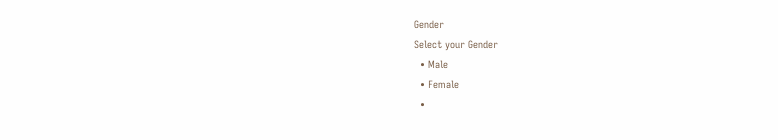Gender
Select your Gender
  • Male
  • Female
  •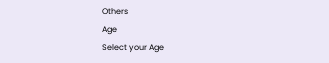Others
Age
Select your Age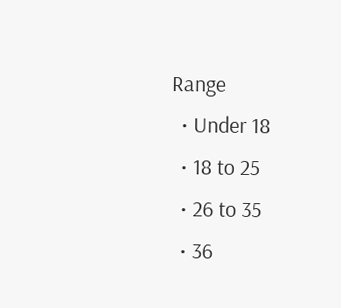Range
  • Under 18
  • 18 to 25
  • 26 to 35
  • 36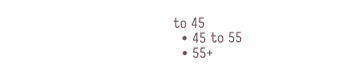to 45
  • 45 to 55
  • 55+